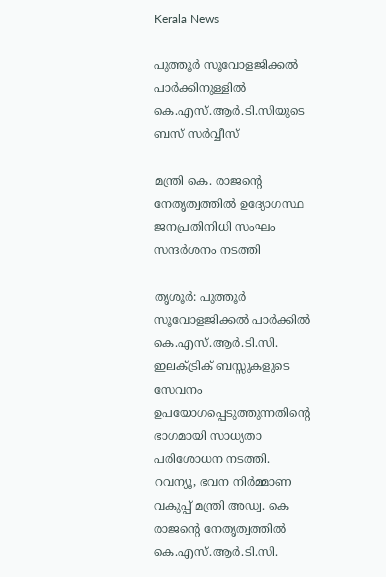Kerala News

പുത്തൂര്‍ സൂവോളജിക്കല്‍ പാര്‍ക്കിനുള്ളില്‍ കെ.എസ്.ആര്‍.ടി.സിയുടെ ബസ് സര്‍വ്വീസ്

മന്ത്രി കെ. രാജന്റെ നേതൃത്വത്തില്‍ ഉദ്യോഗസ്ഥ ജനപ്രതിനിധി സംഘം സന്ദര്‍ശനം നടത്തി

തൃശൂര്‍: പുത്തൂര്‍ സൂവോളജിക്കല്‍ പാര്‍ക്കില്‍ കെ.എസ്.ആര്‍.ടി.സി. ഇലക്ട്രിക് ബസ്സുകളുടെ സേവനം ഉപയോഗപ്പെടുത്തുന്നതിന്റെ ഭാഗമായി സാധ്യതാ പരിശോധന നടത്തി. റവന്യൂ, ഭവന നിര്‍മ്മാണ വകുപ്പ് മന്ത്രി അഡ്വ. കെ രാജന്റെ നേതൃത്വത്തില്‍ കെ.എസ്.ആര്‍.ടി.സി.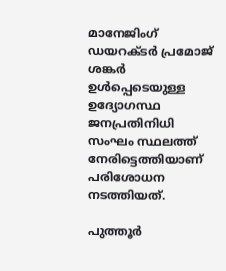മാനേജിംഗ് ഡയറക്ടര്‍ പ്രമോജ് ശങ്കര്‍ ഉള്‍പ്പെടെയുള്ള ഉദ്യോഗസ്ഥ ജനപ്രതിനിധി സംഘം സ്ഥലത്ത് നേരിട്ടെത്തിയാണ് പരിശോധന നടത്തിയത്.

പുത്തൂര്‍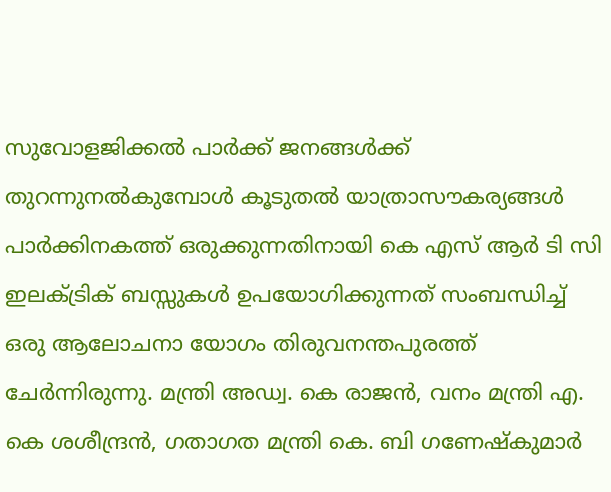സുവോളജിക്കല്‍ പാര്‍ക്ക് ജനങ്ങള്‍ക്ക് തുറന്നുനല്‍കുമ്പോള്‍ കൂടുതല്‍ യാത്രാസൗകര്യങ്ങള്‍ പാര്‍ക്കിനകത്ത് ഒരുക്കുന്നതിനായി കെ എസ് ആര്‍ ടി സി ഇലക്ട്രിക് ബസ്സുകള്‍ ഉപയോഗിക്കുന്നത് സംബന്ധിച്ച് ഒരു ആലോചനാ യോഗം തിരുവനന്തപുരത്ത് ചേര്‍ന്നിരുന്നു. മന്ത്രി അഡ്വ. കെ രാജന്‍, വനം മന്ത്രി എ. കെ ശശീന്ദ്രന്‍, ഗതാഗത മന്ത്രി കെ. ബി ഗണേഷ്‌കുമാര്‍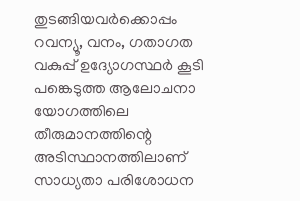തുടങ്ങിയവര്‍ക്കൊപ്പം റവന്യൂ, വനം, ഗതാഗത വകുപ്പ് ഉദ്യോഗസ്ഥര്‍ കൂടി പങ്കെടുത്ത ആലോചനാ യോഗത്തിലെ തീരുമാനത്തിന്റെ അടിസ്ഥാനത്തിലാണ് സാധ്യതാ പരിശോധന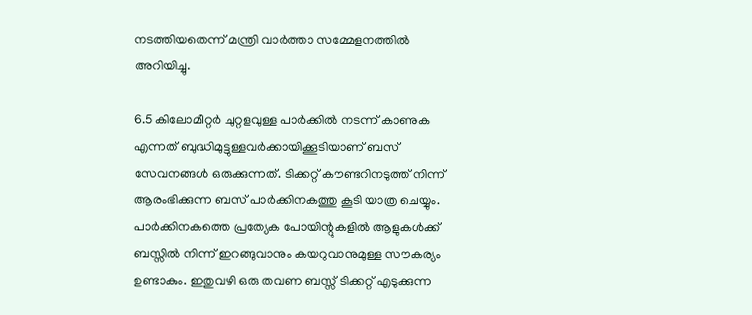നടത്തിയതെന്ന് മന്ത്രി വാര്‍ത്താ സമ്മേളനത്തില്‍ അറിയിച്ചു.

6.5 കിലോമീറ്റര്‍ ചുറ്റളവുള്ള പാര്‍ക്കില്‍ നടന്ന് കാണുക എന്നത് ബുദ്ധിമുട്ടുള്ളവര്‍ക്കായിക്കൂടിയാണ് ബസ് സേവനങ്ങള്‍ ഒരുക്കുന്നത്. ടിക്കറ്റ് കൗണ്ടറിനടുത്ത് നിന്ന് ആരംഭിക്കുന്ന ബസ് പാര്‍ക്കിനകത്തു കൂടി യാത്ര ചെയ്യും. പാര്‍ക്കിനകത്തെ പ്രത്യേക പോയിന്റുകളില്‍ ആളുകള്‍ക്ക് ബസ്സില്‍ നിന്ന് ഇറങ്ങുവാനും കയറുവാനുമുള്ള സൗകര്യം ഉണ്ടാകും. ഇതുവഴി ഒരു തവണ ബസ്സ് ടിക്കറ്റ് എടുക്കുന്ന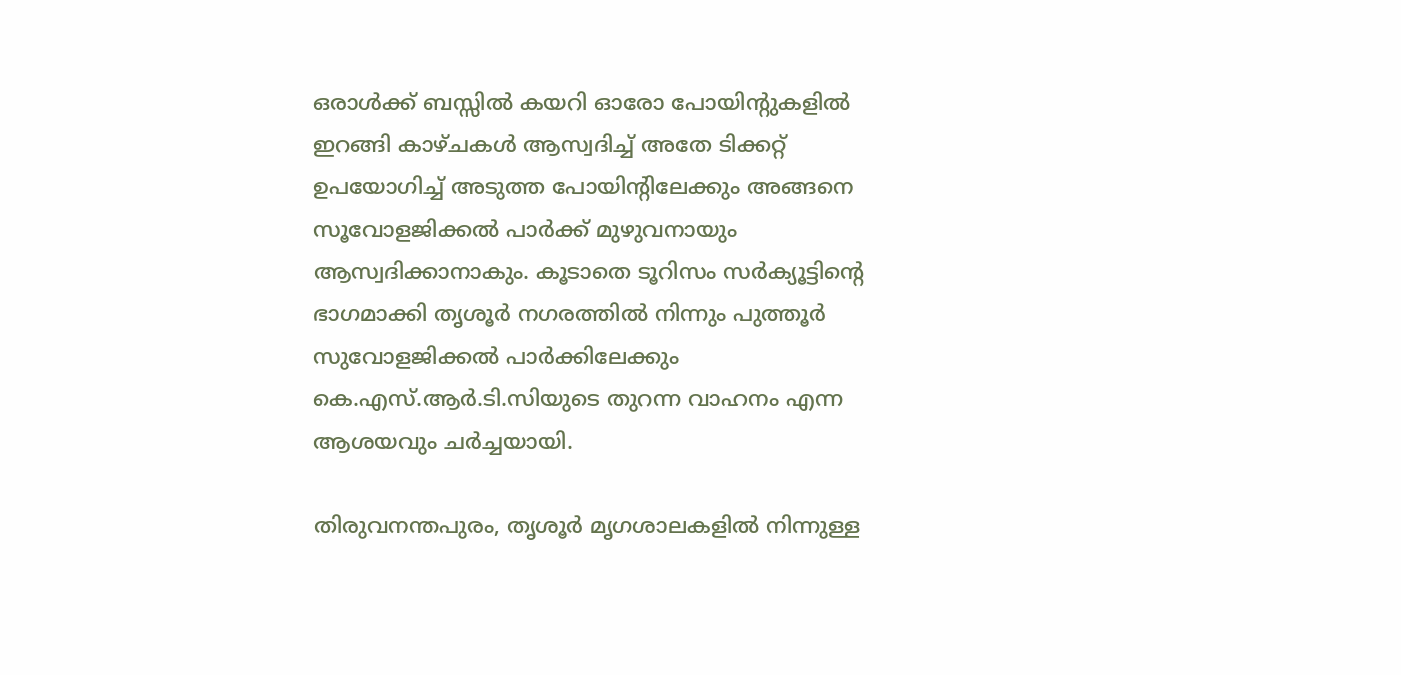ഒരാള്‍ക്ക് ബസ്സില്‍ കയറി ഓരോ പോയിന്റുകളില്‍ ഇറങ്ങി കാഴ്ചകള്‍ ആസ്വദിച്ച് അതേ ടിക്കറ്റ് ഉപയോഗിച്ച് അടുത്ത പോയിന്റിലേക്കും അങ്ങനെ സൂവോളജിക്കല്‍ പാര്‍ക്ക് മുഴുവനായും ആസ്വദിക്കാനാകും. കൂടാതെ ടൂറിസം സര്‍ക്യൂട്ടിന്റെ ഭാഗമാക്കി തൃശൂര്‍ നഗരത്തില്‍ നിന്നും പുത്തൂര്‍ സുവോളജിക്കല്‍ പാര്‍ക്കിലേക്കും കെ.എസ്.ആര്‍.ടി.സിയുടെ തുറന്ന വാഹനം എന്ന ആശയവും ചര്‍ച്ചയായി.

തിരുവനന്തപുരം, തൃശൂര്‍ മൃഗശാലകളില്‍ നിന്നുള്ള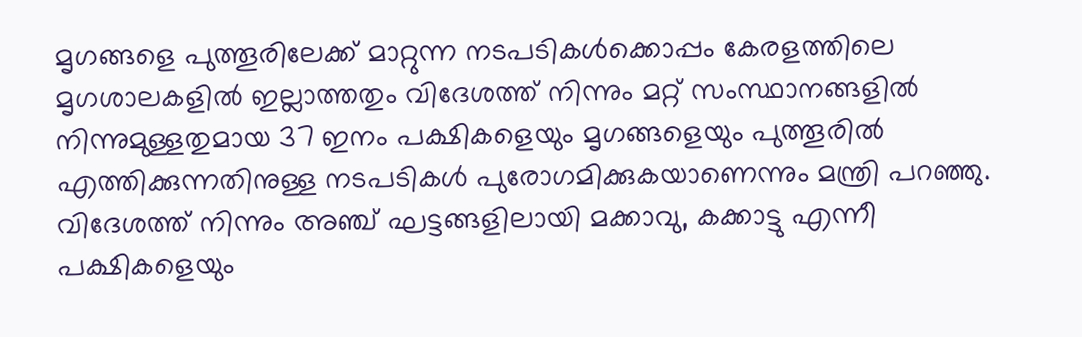മൃഗങ്ങളെ പുത്തൂരിലേക്ക് മാറ്റുന്ന നടപടികള്‍ക്കൊപ്പം കേരളത്തിലെ മൃഗശാലകളില്‍ ഇല്ലാത്തതും വിദേശത്ത് നിന്നും മറ്റ് സംസ്ഥാനങ്ങളില്‍ നിന്നുമുള്ളതുമായ 37 ഇനം പക്ഷികളെയും മൃഗങ്ങളെയും പുത്തൂരില്‍ എത്തിക്കുന്നതിനുള്ള നടപടികള്‍ പുരോഗമിക്കുകയാണെന്നും മന്ത്രി പറഞ്ഞു. വിദേശത്ത് നിന്നും അഞ്ച് ഘട്ടങ്ങളിലായി മക്കാവു, കക്കാട്ടു എന്നീ പക്ഷികളെയും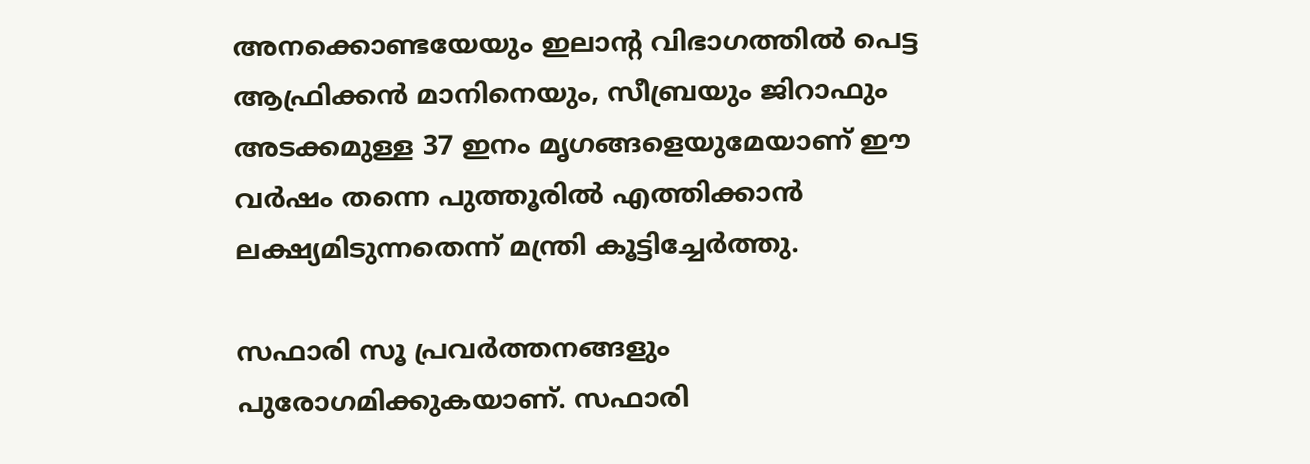അനക്കൊണ്ടയേയും ഇലാന്റ വിഭാഗത്തില്‍ പെട്ട ആഫ്രിക്കന്‍ മാനിനെയും, സീബ്രയും ജിറാഫും അടക്കമുള്ള 37 ഇനം മൃഗങ്ങളെയുമേയാണ് ഈ വര്‍ഷം തന്നെ പുത്തൂരില്‍ എത്തിക്കാന്‍ ലക്ഷ്യമിടുന്നതെന്ന് മന്ത്രി കൂട്ടിച്ചേര്‍ത്തു.

സഫാരി സൂ പ്രവര്‍ത്തനങ്ങളും പുരോഗമിക്കുകയാണ്. സഫാരി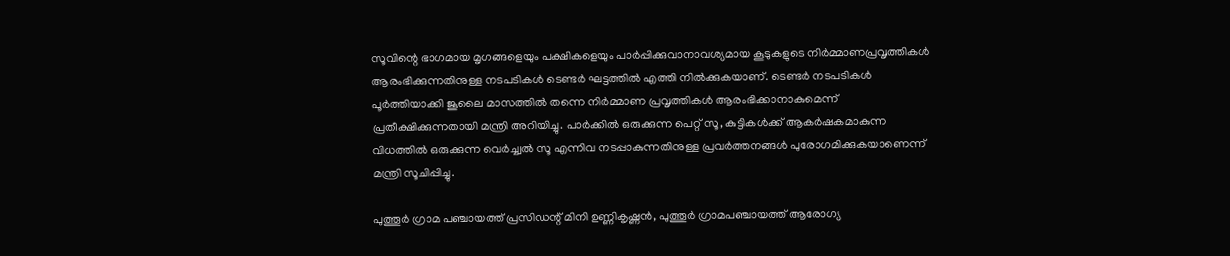സൂവിന്റെ ഭാഗമായ മൃഗങ്ങളെയും പക്ഷികളെയും പാര്‍പ്പിക്കുവാനാവശ്യമായ കൂടുകളുടെ നിര്‍മ്മാണപ്രവൃത്തികള്‍ ആരംഭിക്കുന്നതിനുള്ള നടപടികള്‍ ടെണ്ടര്‍ ഘട്ടത്തില്‍ എത്തി നില്‍ക്കുകയാണ്. ടെണ്ടര്‍ നടപടികള്‍ പൂര്‍ത്തിയാക്കി ജൂലൈ മാസത്തില്‍ തന്നെ നിര്‍മ്മാണ പ്രവൃത്തികള്‍ ആരംഭിക്കാനാകുമെന്ന് പ്രതീക്ഷിക്കുന്നതായി മന്ത്രി അറിയിച്ചു. പാര്‍ക്കില്‍ ഒരുക്കുന്ന പെറ്റ് സൂ, കുട്ടികള്‍ക്ക് ആകര്‍ഷകമാകുന്ന വിധത്തില്‍ ഒരുക്കുന്ന വെര്‍ച്ച്വല്‍ സൂ എന്നിവ നടപ്പാകുന്നതിനുള്ള പ്രവര്‍ത്തനങ്ങള്‍ പുരോഗമിക്കുകയാണെന്ന് മന്ത്രി സൂചിപ്പിച്ചു.

പുത്തൂര്‍ ഗ്രാമ പഞ്ചായത്ത് പ്രസിഡന്റ് മിനി ഉണ്ണികൃഷ്ണന്‍, പുത്തൂര്‍ ഗ്രാമപഞ്ചായത്ത് ആരോഗ്യ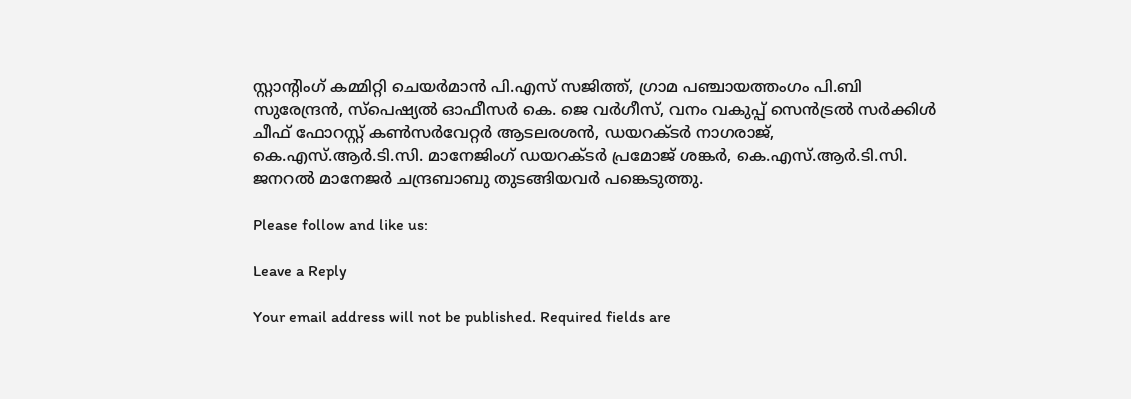സ്റ്റാന്റിംഗ് കമ്മിറ്റി ചെയര്‍മാന്‍ പി.എസ് സജിത്ത്, ഗ്രാമ പഞ്ചായത്തംഗം പി.ബി സുരേന്ദ്രന്‍, സ്‌പെഷ്യല്‍ ഓഫീസര്‍ കെ. ജെ വര്‍ഗീസ്, വനം വകുപ്പ് സെന്‍ട്രല്‍ സര്‍ക്കിള്‍ ചീഫ് ഫോറസ്റ്റ് കണ്‍സര്‍വേറ്റര്‍ ആടലരശന്‍, ഡയറക്ടര്‍ നാഗരാജ്, കെ.എസ്.ആര്‍.ടി.സി. മാനേജിംഗ് ഡയറക്ടര്‍ പ്രമോജ് ശങ്കര്‍, കെ.എസ്.ആര്‍.ടി.സി. ജനറല്‍ മാനേജര്‍ ചന്ദ്രബാബു തുടങ്ങിയവര്‍ പങ്കെടുത്തു.

Please follow and like us:

Leave a Reply

Your email address will not be published. Required fields are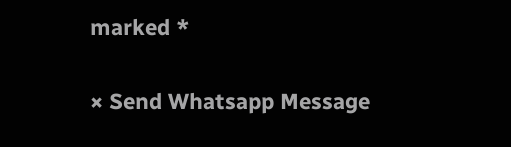marked *

× Send Whatsapp Message